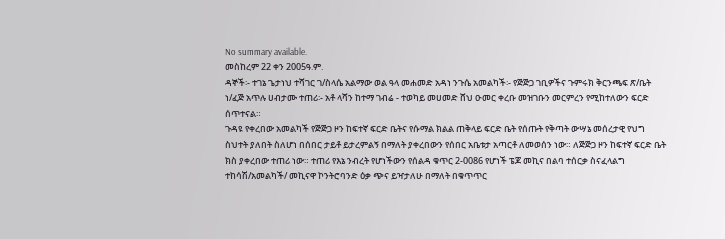No summary available.
መስከረም 22 ቀን 2005ዓ.ም.
ዳኞች፡- ተገኔ ጌታነህ ተሻገር ገ/ስላሴ አልማው ወል ዓላ መሐመድ አዳነ ንጉሴ አመልካች፡- የጅጅጋ ገቢዎችና ጉምሩክ ቅርንጫፍ ጽ/ቤት ነ/ፈጅ አጥሉ ሀብታሙ ተጠሪ፡- አቶ ላሻን ከተማ ገብሬ - ተወካይ መሀመድ ሸህ ዑመር ቀረቡ መዝገቡን መርምረን የሚከተለውን ፍርድ ሰጥተናል።
ጉዳዩ የቀረበው አመልካች የጅጅጋ ዞን ከፍተኛ ፍርድ ቤትና የሱማል ክልል ጠቅላይ ፍርድ ቤት የሰጡት የቅጣት ውሣኔ መሰረታዊ የህግ ስህተት ያለበት ስለሆነ በሰበር ታይቶ ይታረምልኝ በማለት ያቀረበውን የሰበር አቤቱታ አጣርቶ ለመወሰን ነው። ለጅጅጋ ዞን ከፍተኛ ፍርድ ቤት ክስ ያቀረበው ተጠሪ ነው። ተጠሪ የእኔ ንብረት የሆነችውን የሰልዳ ቁጥር 2-0086 የሆነች ፔጆ መኪና በልባ ተሰርቃ ስናፈላልግ ተከሳሽ/አመልካች/ መኪናዋ ኮንትሮባንድ ዕቃ ጭና ይዣታለሁ በማለት በቁጥጥር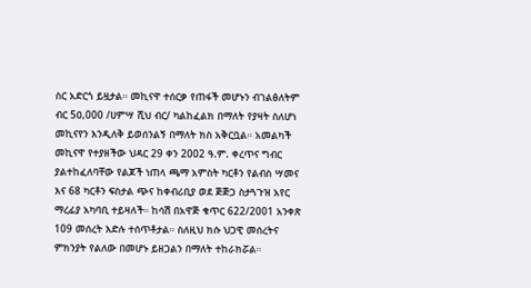ስር አድርጎ ይዟታል። መኪናዋ ተሰርቃ የጠፋች መሆኑን ብገልፅለትም ብር 5ዐ,000 /ሀምሣ ሺህ ብር/ ካልከፈልክ በማለት የያዛት ስለሆነ መኪናየን እንዲለቅ ይወሰንልኝ በማለት ክስ አቅርቧል። አመልካች መኪናዋ የተያዘችው ህዳር 29 ቀን 2002 ዓ.ም. ቀረጥና ግብር ያልተከፈለባቸው የልጆች ነጠላ ጫማ አምስት ካርቶን የልብስ ሣመና እና 68 ካርቶን ፍስታል ጭና ከቀብሪቢያ ወደ ጅጅጋ ስታጓጉዝ አየር ማረፊያ አካባቢ ተይዛለች። ከሳሽ በአዋጅ ቁጥር 622/2001 አንቀጽ 109 መሰረት እድሉ ተሰጥቶታል። ስለዚህ ክሱ ህጋዊ መሰረትና ምክንያት የልለው በመሆኑ ይዘጋልን በማለት ተከራክሯል።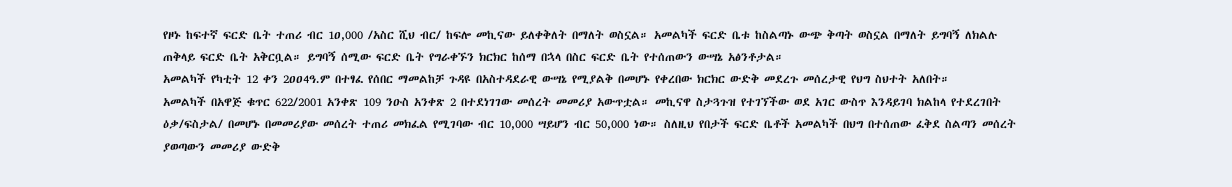የዞኑ ከፍተኛ ፍርድ ቤት ተጠሪ ብር 1ዐ,000 /አስር ሺህ ብር/ ከፍሎ መኪናው ይለቀቅለት በማለት ወስኗል። አመልካች ፍርድ ቤቱ ከስልጣኑ ውጭ ቅጣት ወስኗል በማለት ይግባኝ ለክልሉ ጠቅላይ ፍርድ ቤት አቅርቧል። ይግባኝ ሰሚው ፍርድ ቤት የግራቀኙን ክርክር ከሰማ በኋላ በስር ፍርድ ቤት የተሰጠውን ውሣኔ አፅንቶታል።
አመልካች የካቲት 12 ቀን 2ዐዐ4ዓ.ም በተፃፈ የሰበር ማመልከቻ ጉዳዩ በአስተዳደራዊ ውሣኔ የሚያልቅ በመሆኑ የቀረበው ክርክር ውድቅ መደረጉ መሰረታዊ የህግ ስህተት አለበት።
አመልካች በአዋጅ ቁጥር 622/2001 አንቀጽ 109 ንዑስ አንቀጽ 2 በተደነገገው መሰረት መመሪያ አውጥቷል። መኪናዋ ስታጓጉዝ የተገኘችው ወደ አገር ውስጥ እንዳይገባ ክልከላ የተደረገበት ዕቃ/ፍስታል/ በመሆኑ በመመሪያው መሰረት ተጠሪ መክፈል የሚገባው ብር 10,000 ሣይሆን ብር 50,000 ነው። ስለዚህ የበታች ፍርድ ቤቶች አመልካች በህግ በተሰጠው ፈቅደ ስልጣን መሰረት ያወጣውን መመሪያ ውድቅ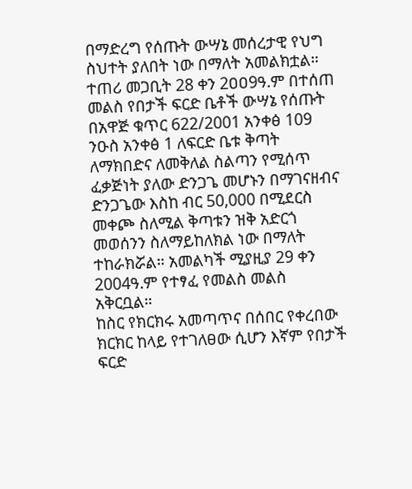በማድረግ የሰጡት ውሣኔ መሰረታዊ የህግ ስህተት ያለበት ነው በማለት አመልክቷል። ተጠሪ መጋቢት 28 ቀን 2ዐዐ9ዓ.ም በተሰጠ መልስ የበታች ፍርድ ቤቶች ውሣኔ የሰጡት በአዋጅ ቁጥር 622/2001 አንቀፅ 109 ንዑስ አንቀፅ 1 ለፍርድ ቤቱ ቅጣት ለማክበድና ለመቅለል ስልጣን የሚሰጥ ፈቃጅነት ያለው ድንጋጌ መሆኑን በማገናዘብና ድንጋጌው እስከ ብር 50,000 በሚደርስ መቀጮ ስለሚል ቅጣቱን ዝቅ አድርጎ መወሰንን ስለማይከለክል ነው በማለት ተከራክሯል። አመልካች ሚያዚያ 29 ቀን 2004ዓ.ም የተፃፈ የመልስ መልስ አቅርቧል።
ከስር የክርክሩ አመጣጥና በሰበር የቀረበው ክርክር ከላይ የተገለፀው ሲሆን እኛም የበታች ፍርድ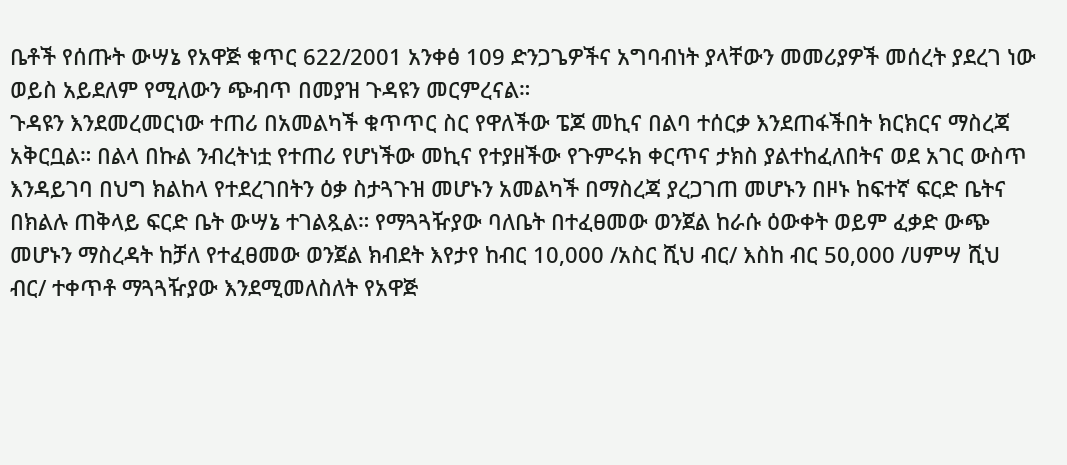ቤቶች የሰጡት ውሣኔ የአዋጅ ቁጥር 622/2001 አንቀፅ 109 ድንጋጌዎችና አግባብነት ያላቸውን መመሪያዎች መሰረት ያደረገ ነው ወይስ አይደለም የሚለውን ጭብጥ በመያዝ ጉዳዩን መርምረናል።
ጉዳዩን እንደመረመርነው ተጠሪ በአመልካች ቁጥጥር ስር የዋለችው ፔጆ መኪና በልባ ተሰርቃ እንደጠፋችበት ክርክርና ማስረጃ አቅርቧል። በልላ በኩል ንብረትነቷ የተጠሪ የሆነችው መኪና የተያዘችው የጉምሩክ ቀርጥና ታክስ ያልተከፈለበትና ወደ አገር ውስጥ እንዳይገባ በህግ ክልከላ የተደረገበትን ዕቃ ስታጓጉዝ መሆኑን አመልካች በማስረጃ ያረጋገጠ መሆኑን በዞኑ ከፍተኛ ፍርድ ቤትና በክልሉ ጠቅላይ ፍርድ ቤት ውሣኔ ተገልጿል። የማጓጓዥያው ባለቤት በተፈፀመው ወንጀል ከራሱ ዕውቀት ወይም ፈቃድ ውጭ መሆኑን ማስረዳት ከቻለ የተፈፀመው ወንጀል ክብደት እየታየ ከብር 10,000 /አስር ሺህ ብር/ እስከ ብር 50,000 /ሀምሣ ሺህ ብር/ ተቀጥቶ ማጓጓዥያው እንደሚመለስለት የአዋጅ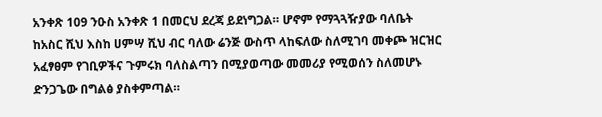አንቀጽ 109 ንዑስ አንቀጽ 1 በመርህ ደረጃ ይደነግጋል። ሆኖም የማጓጓዥያው ባለቤት ከአስር ሺህ እስከ ሀምሣ ሺህ ብር ባለው ሬንጅ ውስጥ ላከፍለው ስለሚገባ መቀጮ ዝርዝር አፈፃፀም የገቢዎችና ጉምሩክ ባለስልጣን በሚያወጣው መመሪያ የሚወሰን ስለመሆኑ ድንጋጌው በግልፅ ያስቀምጣል።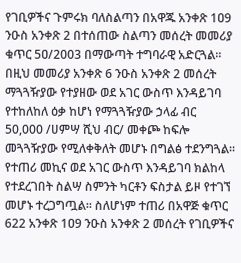የገቢዎችና ጉምሩክ ባለስልጣን በአዋጁ አንቀጽ 1ዐ9 ንዑስ አንቀጽ 2 በተሰጠው ስልጣን መሰረት መመሪያ ቁጥር 5ዐ/2003 በማውጣት ተግባራዊ አድርጓል። በዚህ መመሪያ አንቀጽ 6 ንዑስ አንቀጽ 2 መሰረት ማጓጓዥያው የተያዘው ወደ አገር ውስጥ እንዳይገባ የተከለከለ ዕቃ ከሆነ የማጓጓዥያው ኃላፊ ብር 50,000 /ሀምሣ ሺህ ብር/ መቀጮ ከፍሎ መጓጓዥያው የሚለቀቅለት መሆኑ በግልፅ ተደንግጓል። የተጠሪ መኪና ወደ አገር ውስጥ እንዳይገባ ክልከላ የተደረገበት ስልሣ ስምንት ካርቶን ፍስታል ይዞ የተገኘ መሆኑ ተረጋግጧል። ስለሆነም ተጠሪ በአዋጅ ቁጥር 622 አንቀጽ 1ዐ9 ንዑስ አንቀጽ 2 መሰረት የገቢዎችና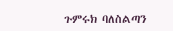ጉምሩክ ባለስልጣን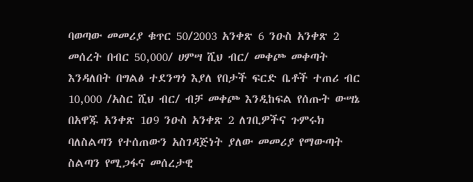ባወጣው መመሪያ ቁጥር 50/2003 አንቀጽ 6 ንዑስ አንቀጽ 2 መሰረት በብር 50,000/ ሀምሣ ሺህ ብር/ መቀጮ መቀጣት እንዳለበት በግልፅ ተደንግጎ እያለ የበታች ፍርድ ቤቶች ተጠሪ ብር 10,000 /አስር ሺህ ብር/ ብቻ መቀጮ እንዲከፍል የሰጡት ውሣኔ በአዋጁ አንቀጽ 1ዐ9 ንዑስ አንቀጽ 2 ለገቢዎችና ጉምሩክ ባለስልጣን የተሰጠውን አስገዳጅነት ያለው መመሪያ የማውጣት ስልጣን የሚጋፋና መሰረታዊ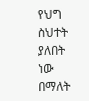የህግ ስህተት ያለበት ነው በማለት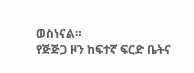ወስነናል።
የጅጅጋ ዞን ከፍተኛ ፍርድ ቤትና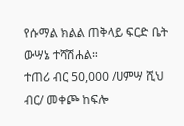የሱማል ክልል ጠቅላይ ፍርድ ቤት ውሣኔ ተሻሽሐል።
ተጠሪ ብር 50,000 /ሀምሣ ሺህ ብር/ መቀጮ ከፍሎ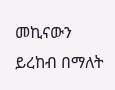መኪናውን ይረከብ በማለት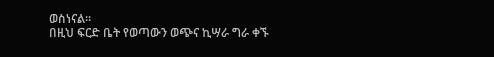ወስነናል።
በዚህ ፍርድ ቤት የወጣውን ወጭና ኪሣራ ግራ ቀኙ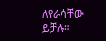ለየራሳቸው ይቻሉ።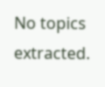No topics extracted.